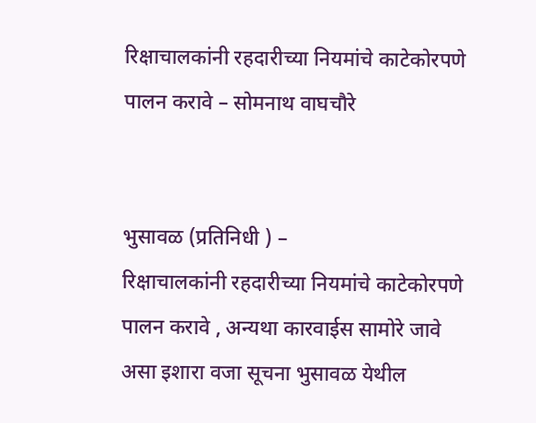रिक्षाचालकांनी रहदारीच्या नियमांचे काटेकोरपणे पालन करावे – सोमनाथ वाघचौरे


भुसावळ (प्रतिनिधी ) –
रिक्षाचालकांनी रहदारीच्या नियमांचे काटेकोरपणे पालन करावे , अन्यथा कारवाईस सामोरे जावे असा इशारा वजा सूचना भुसावळ येथील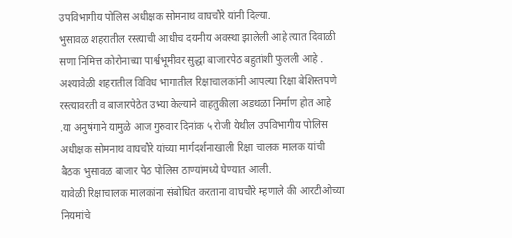उपविभागीय पोलिस अधीक्षक सोमनाथ वाघचौरे यांनी दिल्या.
भुसावळ शहरातील रस्त्याची आधीच दयनीय अवस्था झालेली आहे त्यात दिवाळी सणा निमित्त कोरोनाच्या पार्श्वभूमीवर सुद्धा बाजारपेठ बहुतांशी फुलली आहे . अश्यावेळी शहरातील विविध भागातील रिक्षाचालकांनी आपल्या रिक्षा बेशिस्तपणे रस्त्यावरती व बाजारपेठेत उभ्या केल्याने वाहतुकीला अडथळा निर्माण होत आहे .या अनुषंगाने यामुळे आज गुरुवार दिनांक ५ रोजी येथील उपविभागीय पोलिस अधीक्षक सोमनाथ वाघचौरे यांच्या मार्गदर्शनाखाली रिक्षा चालक मालक यांची बैठक भुसावळ बाजार पेठ पोलिस ठाण्यांमध्ये घेण्यात आली.
यावेळी रिक्षाचालक मालकांना संबोधित करताना वाघचौरे म्हणाले की आरटीओच्या नियमांचे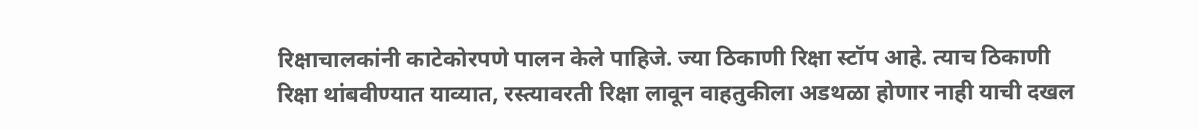रिक्षाचालकांनी काटेकोरपणे पालन केले पाहिजे. ज्या ठिकाणी रिक्षा स्टॉप आहे. त्याच ठिकाणी रिक्षा थांबवीण्यात याव्यात, रस्त्यावरती रिक्षा लावून वाहतुकीला अडथळा होणार नाही याची दखल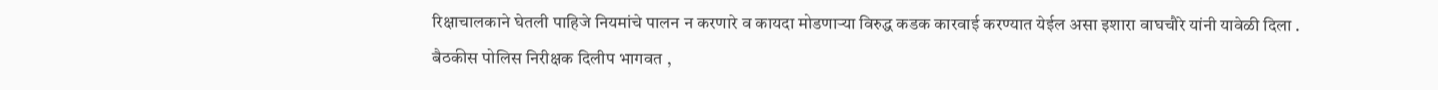रिक्षाचालकाने घेतली पाहिजे नियमांचे पालन न करणारे व कायदा मोडणाऱ्या विरुद्ध कडक कारवाई करण्यात येईल असा इशारा वाघचौरे यांनी यावेळी दिला .
बैठकीस पोलिस निरीक्षक दिलीप भागवत ,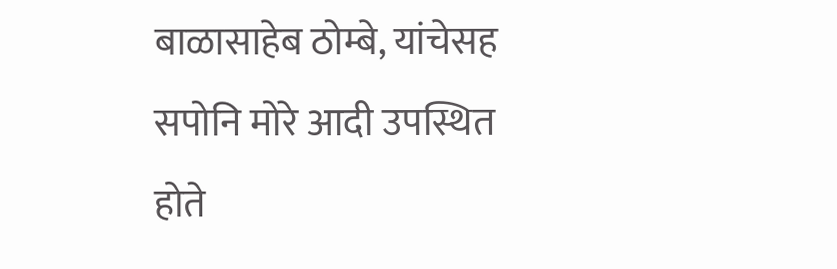बाळासाहेब ठोम्बे, यांचेसह सपोनि मोरे आदी उपस्थित होते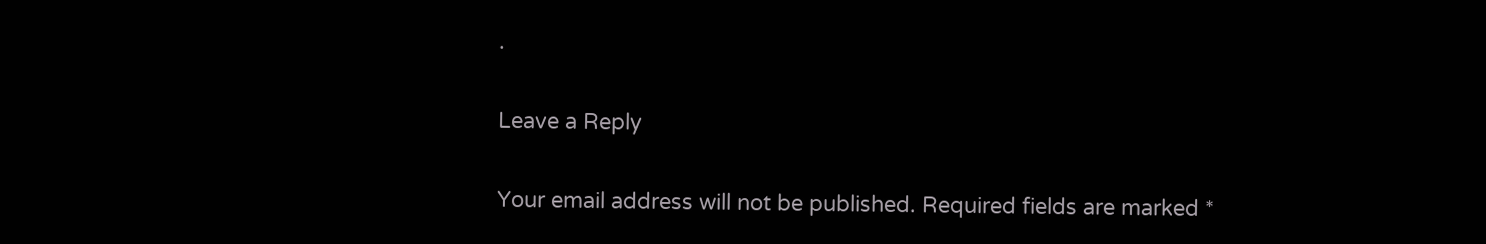.

Leave a Reply

Your email address will not be published. Required fields are marked *